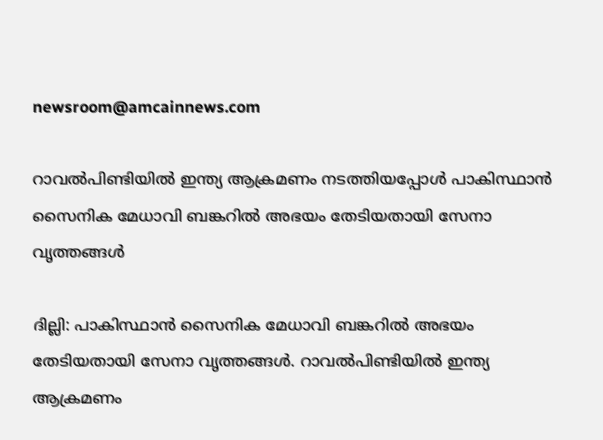newsroom@amcainnews.com

റാവൽപിണ്ടിയിൽ ഇന്ത്യ ആക്രമണം നടത്തിയപ്പോൾ പാകിസ്ഥാൻ സൈനിക മേധാവി ബങ്കറിൽ അഭയം തേടിയതായി സേനാ വൃത്തങ്ങൾ

ദില്ലി: പാകിസ്ഥാൻ സൈനിക മേധാവി ബങ്കറിൽ അഭയം തേടിയതായി സേനാ വൃത്തങ്ങൾ. റാവൽപിണ്ടിയിൽ ഇന്ത്യ ആക്രമണം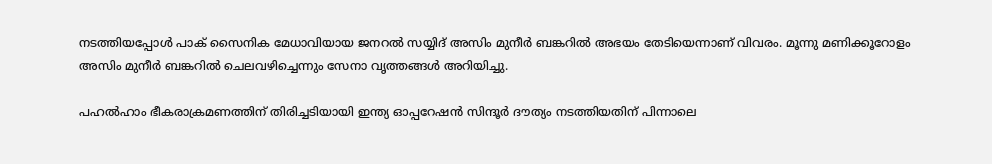നടത്തിയപ്പോൾ പാക് സൈനിക മേധാവിയായ ജനറൽ സയ്യിദ് അസിം മുനീർ ബങ്കറിൽ അഭയം തേടിയെന്നാണ് വിവരം. മൂന്നു മണിക്കൂറോളം അസിം മുനീർ ബങ്കറിൽ ചെലവഴിച്ചെന്നും സേനാ വൃത്തങ്ങൾ അറിയിച്ചു.

പഹൽഹാം ഭീകരാക്രമണത്തിന് തിരിച്ചടിയായി ഇന്ത്യ ഓപ്പറേഷൻ സിന്ദൂർ ദൗത്യം നടത്തിയതിന് പിന്നാലെ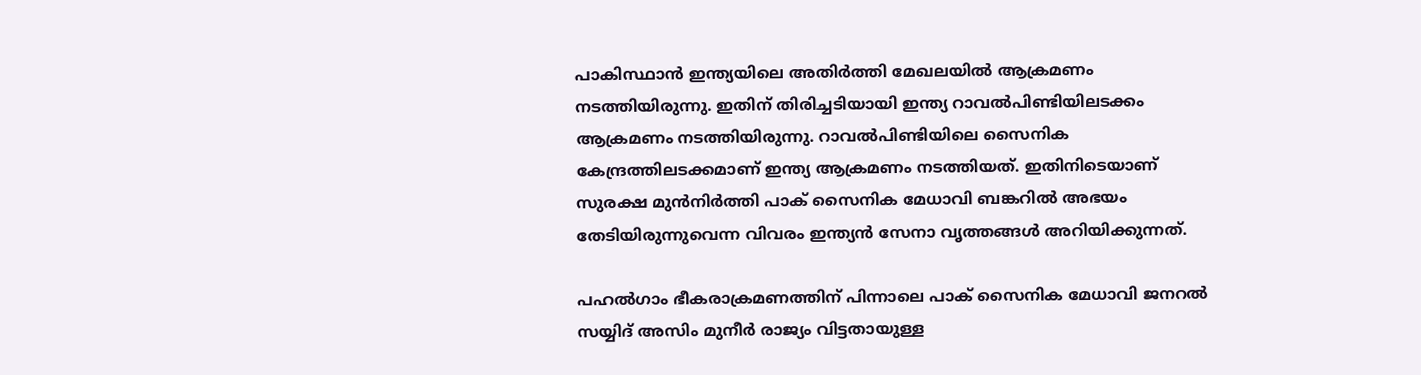പാകിസ്ഥാൻ ഇന്ത്യയിലെ അതിർത്തി മേഖലയിൽ ആക്രമണം നടത്തിയിരുന്നു. ഇതിന് തിരിച്ചടിയായി ഇന്ത്യ റാവൽപിണ്ടിയിലടക്കം ആക്രമണം നടത്തിയിരുന്നു. റാവൽപിണ്ടിയിലെ സൈനിക കേന്ദ്രത്തിലടക്കമാണ് ഇന്ത്യ ആക്രമണം നടത്തിയത്. ഇതിനിടെയാണ് സുരക്ഷ മുൻനിർത്തി പാക് സൈനിക മേധാവി ബങ്കറിൽ അഭയം തേടിയിരുന്നുവെന്ന വിവരം ഇന്ത്യൻ സേനാ വൃത്തങ്ങൾ അറിയിക്കുന്നത്.

പഹൽഗാം ഭീകരാക്രമണത്തിന് പിന്നാലെ പാക് സൈനിക മേധാവി ജനറൽ സയ്യിദ് അസിം മുനീർ രാജ്യം വിട്ടതായുള്ള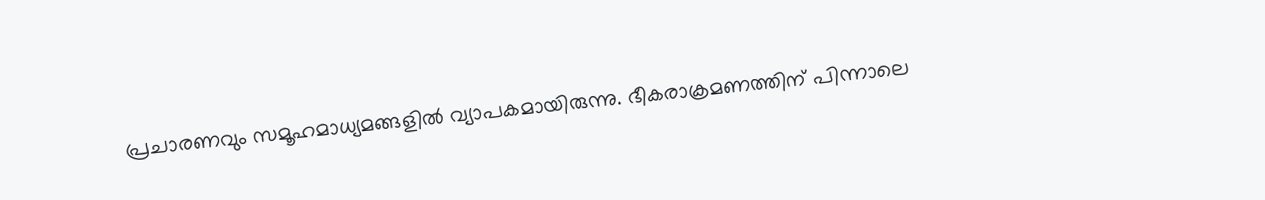പ്രചാരണവും സമൂഹമാധ്യമങ്ങളിൽ വ്യാപകമായിരുന്നു. ഭീകരാക്രമണത്തിന് പിന്നാലെ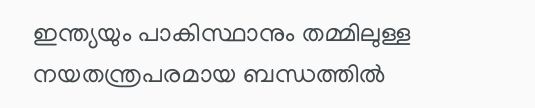ഇന്ത്യയും പാകിസ്ഥാനും തമ്മിലുള്ള നയതന്ത്രപരമായ ബന്ധത്തിൽ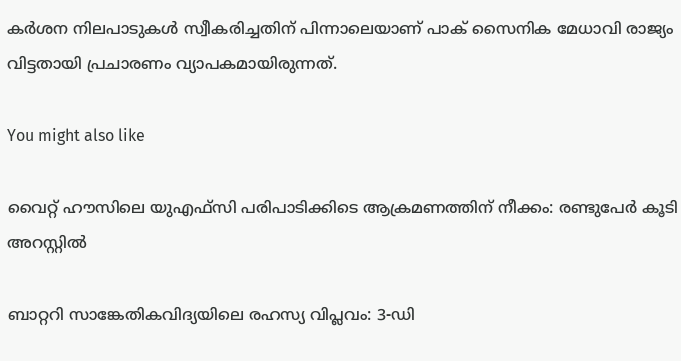കർശന നിലപാടുകൾ സ്വീകരിച്ചതിന് പിന്നാലെയാണ് പാക് സൈനിക മേധാവി രാജ്യം വിട്ടതായി പ്രചാരണം വ്യാപകമായിരുന്നത്.

You might also like

വൈറ്റ് ഹൗസിലെ യുഎഫ്‌സി പരിപാടിക്കിടെ ആക്രമണത്തിന് നീക്കം: രണ്ടുപേര്‍ കൂടി അറസ്റ്റില്‍

ബാറ്ററി സാങ്കേതികവിദ്യയിലെ രഹസ്യ വിപ്ലവം: 3-ഡി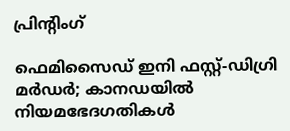പ്രിന്റിംഗ്

ഫെമിസൈഡ് ഇനി ഫസ്റ്റ്-ഡിഗ്രി മർഡർ; കാനഡയിൽ നിയമഭേദഗതികൾ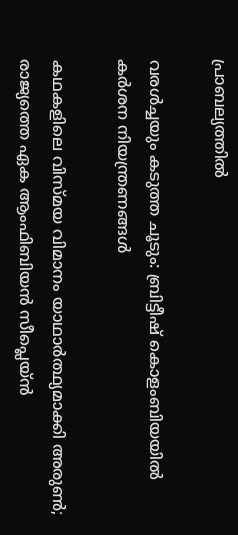പ്രാബല്യത്തിൽ

വരൾച്ചയും കടുത്ത ചൂടും: ബ്രിട്ടീഷ് കൊളംബിയയിൽ കർശന നിയന്ത്രണങ്ങൾ

കഥകളിലെ വിസ്മയ വിമാനം യാഥാർത്ഥ്യമാക്കി അരുൺ; രാജ്യത്തെ ഏക ആംഫിബിയൻ സീപ്ലെയ്ൻ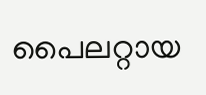പൈലറ്റായ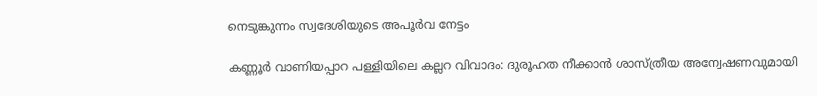നെടുങ്കുന്നം സ്വദേശിയുടെ അപൂർവ നേട്ടം

കണ്ണൂർ വാണിയപ്പാറ പള്ളിയിലെ കല്ലറ വിവാദം: ദുരൂഹത നീക്കാൻ ശാസ്ത്രീയ അന്വേഷണവുമായി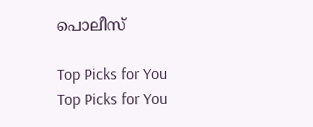പൊലീസ്

Top Picks for You
Top Picks for You